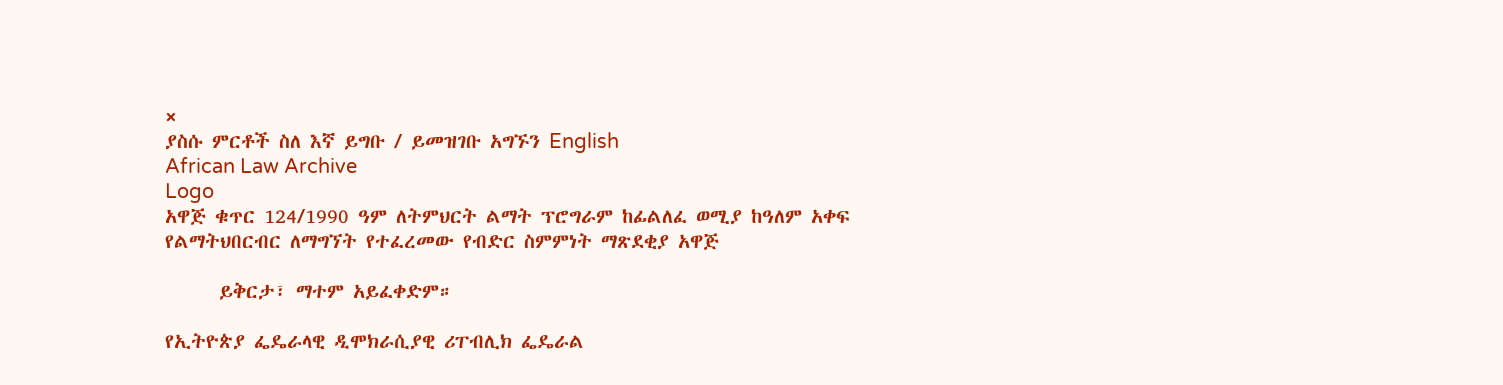×
ያስሱ ምርቶች ስለ እኛ ይግቡ / ይመዝገቡ አግኙን English
African Law Archive
Logo
አዋጅ ቁጥር 124/1990 ዓም ለትምህርት ልማት ፕሮግራም ከፊልለፈ ወሚያ ከዓለም አቀፍ የልማትህበርብር ለማግኘት የተፈረመው የብድር ስምምነት ማጽደቂያ አዋጅ

      ይቅርታ፣ ማተም አይፈቀድም።

የኢትዮጵያ ፌዴራላዊ ዲሞክራሲያዊ ሪፐብሊክ ፌዴራል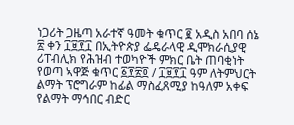ነጋሪት ጋዜጣ አራተኛ ዓመት ቁጥር ፪ አዲስ አበባ ሰኔ ፳ ቀን ፲፱፻፲ በኢትዮጵያ ፌዴራላዊ ዲሞክራሲያዊ ሪፐብሊክ የሕዝብ ተወካዮች ምክር ቤት ጠባቂነት የወጣ ኣዋጅ ቁጥር ፩፻፳፬ / ፲፱፻፲ ዓም ለትምህርት ልማት ፕሮግራም ከፊል ማስፈጸሚያ ከዓለም አቀፍ የልማት ማኅበር ብድር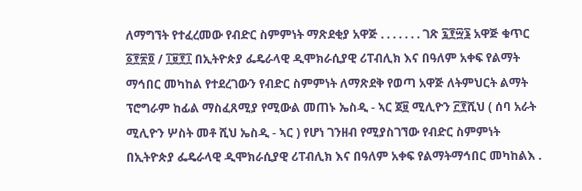ለማግኘት የተፈረመው የብድር ስምምነት ማጽደቂያ አዋጅ . . . . . . . ገጽ ፯፻፵፮ አዋጅ ቁጥር ፩፻፳፬ / ፲፱፻፲ በኢትዮጵያ ፌዴራላዊ ዲሞክራሲያዊ ሪፐብሊክ እና በዓለም አቀፍ የልማት ማኅበር መካከል የተደረገውን የብድር ስምምነት ለማጽደቅ የወጣ አዋጅ ለትምህርት ልማት ፕሮግራም ከፊል ማስፈጸሚያ የሚውል መጠኑ ኤስዲ - ኣር ጀ፱ ሚሊዮን ፫፻ሺህ ( ሰባ አራት ሚሊዮን ሦስት መቶ ሺህ ኤስዲ - ኣር ) የሆነ ገንዘብ የሚያስገኘው የብድር ስምምነት በኢትዮጵያ ፌዴራላዊ ዲሞክራሲያዊ ሪፐብሊክ እና በዓለም አቀፍ የልማትማኅበር መካከልእ .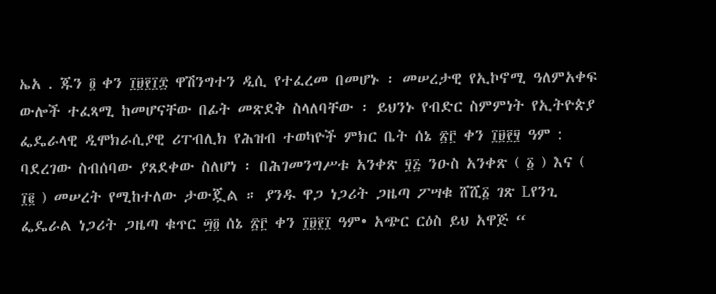ኤአ . ጁን ፬ ቀን ፲፱፻፲፰ ዋሽንግተን ዲሲ የተፈረመ በመሆኑ ፡ መሠረታዊ የኢኮኖሚ ዓለምአቀፍ ውሎች ተፈጻሚ ከመሆናቸው በፊት መጽደቅ ስላለባቸው ፡ ይህንኑ የብድር ስምምነት የኢትዮጵያ ፌዴራላዊ ዲሞክራሲያዊ ሪፐብሊክ የሕዝብ ተወካዮች ምክር ቤት ሰኔ ፳፫ ቀን ፲፱፻፶ ዓም : ባደረገው ስብሰባው ያጸደቀው ስለሆነ ፡ በሕገመንግሥቱ አንቀጽ ፶፭ ንዑስ አንቀጽ ( ፩ ) እና ( ፲፪ ) መሠረት የሚከተለው ታውጇል ። ያንዱ ዋጋ ነጋሪት ጋዜጣ ፖሣቁ ሸሺ፩ ገጽ Lየንጊ ፌዴራል ነጋሪት ጋዜጣ ቁጥር ፵፬ ሰኔ ፳፫ ቀን ፲፱፻፲ ዓም• አጭር ርዕስ ይህ አዋጅ “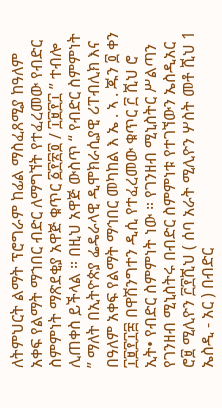ለትምህርት ልማት ፕሮግራም ከፊል ማስፈጸሚያ ከዓለም አቀፍ የልማት ማኀበር ብድር ለማግኘት የተፈረመው የብድር ስምምነት ማጽደቂያ አዋጅ ቁጥር ፩፻፳፬ / ፲፱፻፲ ” ተብሎ ሊጠቀስ ይችላል ። በዚህ አዋጅ ውስጥ “ የብድር ስምምነት ” ማለት በኢትዮጵያ ፌዴራላዊ ዲሞክራሲያዊ ሪፐብሊክ እና በዓለም አቀፍ የልማት ማኅበር መካከል እ ኤ . ኣ . ጁን ፬ ቀን ፲፱፻፲፰ በዋሽንግተን ዲሲ የተፈረመው ቁጥር ፫ ሺህ ሮ ኢት• የብድር ስምምነት ነው ። የገንዘብ ሚኒስትር ሥልጣን የገንዘብ ሚኒስትሩ በብድር ስምምነቱ የተገኘውን ኤስዲአር ሮ፱ ሚሊዮን ፫፻ሺህ ( ሰባ አራት ሚሊዮን ሦስት መቶ ሺህ 1 ኤስዲ - አር ) በብድር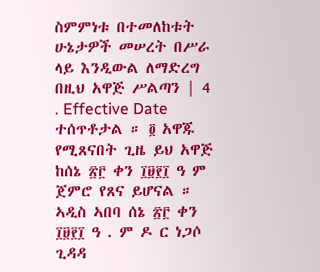ስምምነቱ በተመለከቱት ሁኔታዎች መሠረት በሥራ ላይ እንዲውል ለማድረግ በዚህ አዋጅ ሥልጣን | 4 . Effective Date ተሰጥቶታል ። ፬ አዋጁ የሚጸናበት ጊዜ ይህ አዋጅ ከሰኔ ፳፫ ቀን ፲፱፻፲ ዓ ም ጀምሮ የጸና ይሆናል ። ኣዲስ ኣበባ ሰኔ ፳፫ ቀን ፲፱፻፲ ዓ . ም ዶ ር ነጋሶ ጊዳዳ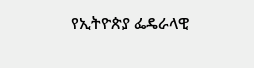የኢትዮጵያ ፌዴራላዊ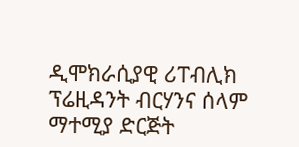ዲሞክራሲያዊ ሪፐብሊክ ፕሬዚዳንት ብርሃንና ሰላም ማተሚያ ድርጅት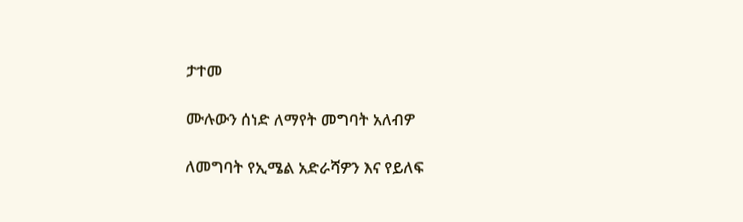ታተመ

ሙሉውን ሰነድ ለማየት መግባት አለብዎ

ለመግባት የኢሜል አድራሻዎን እና የይለፍ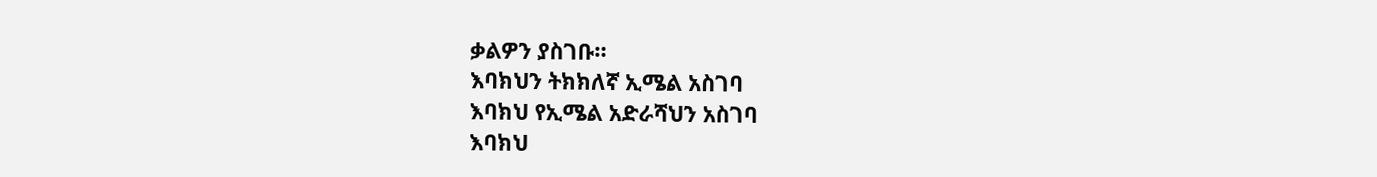ቃልዎን ያስገቡ።
እባክህን ትክክለኛ ኢሜል አስገባ
እባክህ የኢሜል አድራሻህን አስገባ
እባክህ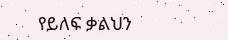የይለፍ ቃልህን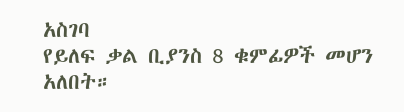አስገባ
የይለፍ ቃል ቢያንስ 8 ቁምፊዎች መሆን አለበት።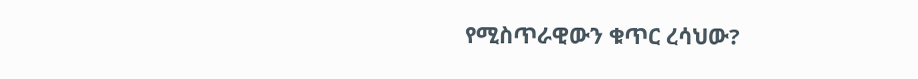የሚስጥራዊውን ቁጥር ረሳህው?